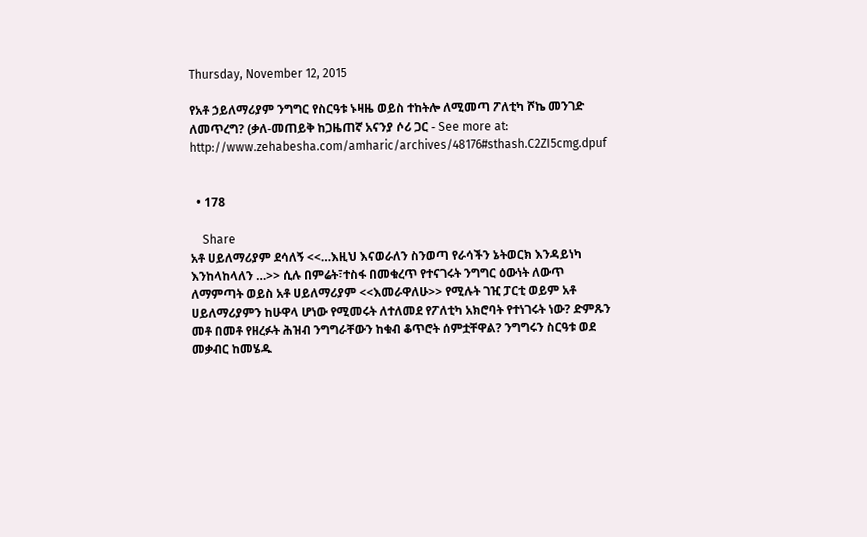Thursday, November 12, 2015

የአቶ ኃይለማሪያም ንግግር የስርዓቱ ኑዛዜ ወይስ ተከትሎ ለሚመጣ ፖለቲካ ሾኬ መንገድ ለመጥረግ? (ቃለ-መጠይቅ ከጋዜጠኛ አናንያ ሶሪ ጋር - See more at: http://www.zehabesha.com/amharic/archives/48176#sthash.C2ZI5cmg.dpuf


  • 178

    Share
አቶ ሀይለማሪያም ደሳለኝ <<…እዚህ እናወራለን ስንወጣ የራሳችን ኔትወርክ እንዳይነካ እንከላከላለን …>> ሲሉ በምሬት፣ተስፋ በመቁረጥ የተናገሩት ንግግር ዕውነት ለውጥ ለማምጣት ወይስ አቶ ሀይለማሪያም <<እመራዋለሁ>> የሚሉት ገዢ ፓርቲ ወይም አቶ ሀይለማሪያምን ከሁዋላ ሆነው የሚመሩት ለተለመደ የፖለቲካ አክሮባት የተነገሩት ነው? ድምጹን መቶ በመቶ የዘረፉት ሕዝብ ንግግራቸውን ከቁብ ቆጥሮት ሰምቷቸዋል? ንግግሩን ስርዓቱ ወደ መቃብር ከመሄዱ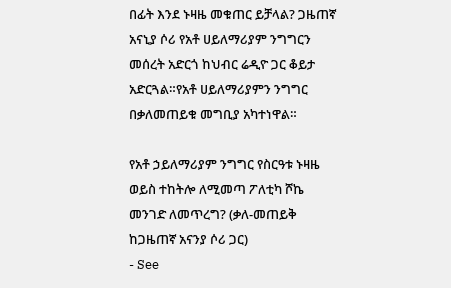በፊት እንደ ኑዛዜ መቁጠር ይቻላል? ጋዜጠኛ አናኒያ ሶሪ የአቶ ሀይለማሪያም ንግግርን መሰረት አድርጎ ከህብር ሬዲዮ ጋር ቆይታ አድርጓል።የአቶ ሀይለማሪያምን ንግግር በቃለመጠይቁ መግቢያ አካተነዋል።

የአቶ ኃይለማሪያም ንግግር የስርዓቱ ኑዛዜ ወይስ ተከትሎ ለሚመጣ ፖለቲካ ሾኬ መንገድ ለመጥረግ? (ቃለ-መጠይቅ ከጋዜጠኛ አናንያ ሶሪ ጋር)
- See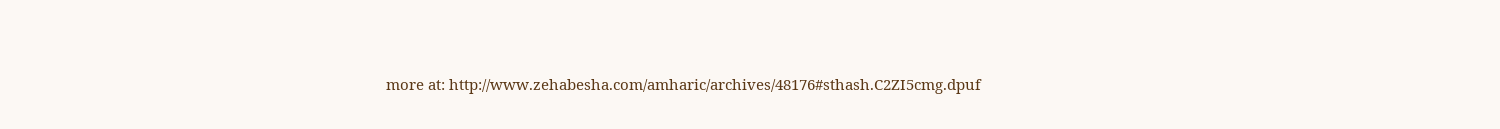more at: http://www.zehabesha.com/amharic/archives/48176#sthash.C2ZI5cmg.dpuf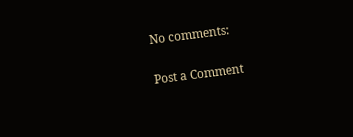No comments:

Post a Comment